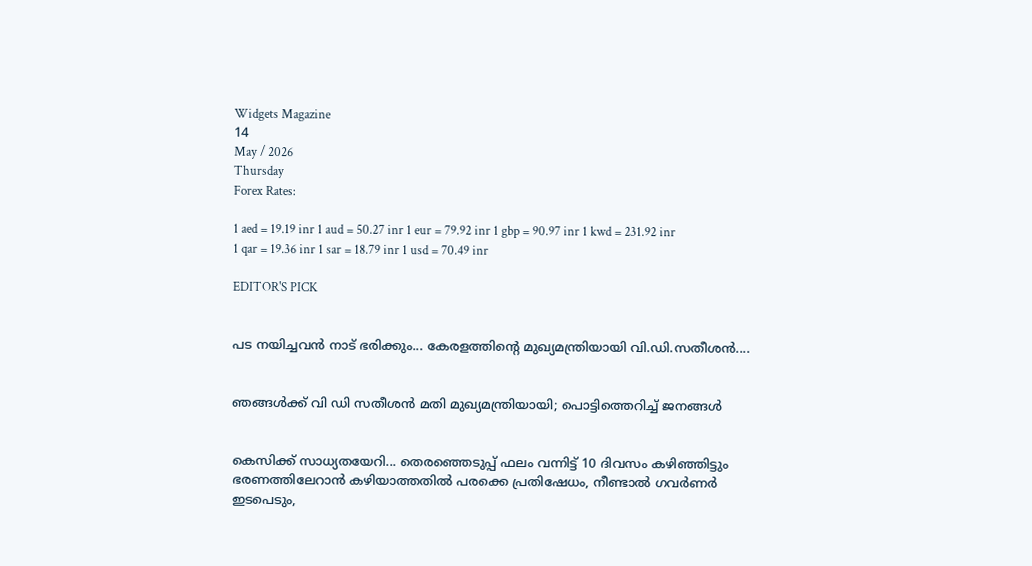Widgets Magazine
14
May / 2026
Thursday
Forex Rates:

1 aed = 19.19 inr 1 aud = 50.27 inr 1 eur = 79.92 inr 1 gbp = 90.97 inr 1 kwd = 231.92 inr 1 qar = 19.36 inr 1 sar = 18.79 inr 1 usd = 70.49 inr

EDITOR'S PICK


പട നയിച്ചവൻ നാട് ഭരിക്കും... കേരളത്തിന്റെ മുഖ്യമന്ത്രിയായി വി.ഡി.സതീശൻ....


ഞങ്ങൾക്ക് വി ഡി സതീശൻ മതി മുഖ്യമന്ത്രിയായി; പൊട്ടിത്തെറിച്ച് ജനങ്ങൾ


കെസിക്ക് സാധ്യതയേറി... തെരഞ്ഞെടുപ്പ് ഫലം വന്നിട്ട് 10 ദിവസം കഴിഞ്ഞിട്ടും ഭരണത്തിലേറാന്‍ കഴിയാത്തതില്‍ പരക്കെ പ്രതിഷേധം, നീണ്ടാല്‍ ഗവര്‍ണര്‍ ഇടപെടും,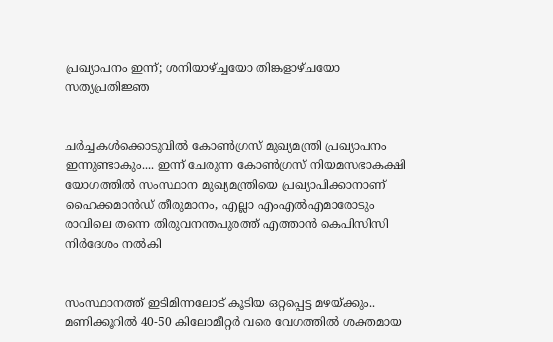പ്രഖ്യാപനം ഇന്ന്; ശനിയാഴ്ച്ചയോ തിങ്കളാഴ്ചയോ സത്യപ്രതിജ്ഞ


ചർച്ചകൾക്കൊടുവിൽ കോൺഗ്രസ് മുഖ്യമന്ത്രി പ്രഖ്യാപനം ഇന്നുണ്ടാകും.... ഇന്ന് ചേരുന്ന കോൺഗ്രസ് നിയമസഭാകക്ഷി യോഗത്തിൽ സംസ്ഥാന മുഖ്യമന്ത്രിയെ പ്രഖ്യാപിക്കാനാണ് ഹൈക്കമാൻഡ് തീരുമാനം, എല്ലാ എംഎൽ‌എമാരോടും രാവിലെ തന്നെ തിരുവനന്തപുരത്ത് എത്താൻ കെപിസിസി നിർദേശം നൽകി


സംസ്ഥാനത്ത് ഇടിമിന്നലോട് കൂടിയ ഒറ്റപ്പെട്ട മഴയ്ക്കും.. മണിക്കൂറിൽ 40-50 കിലോമീറ്റർ വരെ വേഗത്തിൽ ശക്തമായ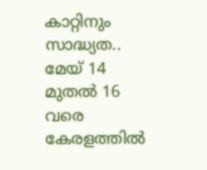കാറ്റിനും സാദ്ധ്യത.. മേയ് 14 മുതൽ 16 വരെ കേരളത്തിൽ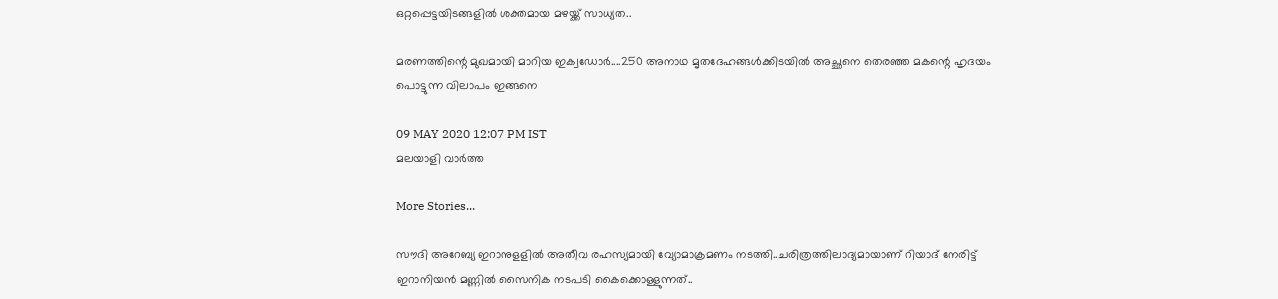ഒറ്റപ്പെട്ടയിടങ്ങളിൽ ശക്തമായ മഴയ്ക്ക് സാധ്യത..

മരണത്തിന്റെ മുഖമായി മാറിയ ഇക്വഡോര്‍....250 അനാഥ മൃതദേഹങ്ങള്‍ക്കിടയിൽ അച്ഛനെ തെരഞ്ഞ മകന്റെ ഹൃദയം പൊട്ടുന്ന വിലാപം ഇങ്ങനെ

09 MAY 2020 12:07 PM IST
മലയാളി വാര്‍ത്ത

More Stories...

സൗദി അറേബ്യ ഇറാനുളളിൽ അതീവ രഹസ്യമായി വ്യോമാക്രമണം നടത്തി..ചരിത്രത്തിലാദ്യമായാണ് റിയാദ് നേരിട്ട് ഇറാനിയൻ മണ്ണിൽ സൈനിക നടപടി കൈക്കൊള്ളുന്നത്..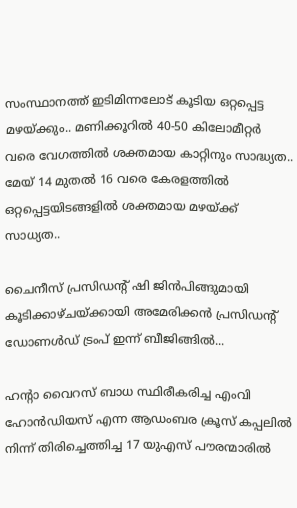സംസ്ഥാനത്ത് ഇടിമിന്നലോട് കൂടിയ ഒറ്റപ്പെട്ട മഴയ്ക്കും.. മണിക്കൂറിൽ 40-50 കിലോമീറ്റർ വരെ വേഗത്തിൽ ശക്തമായ കാറ്റിനും സാദ്ധ്യത.. മേയ് 14 മുതൽ 16 വരെ കേരളത്തിൽ ഒറ്റപ്പെട്ടയിടങ്ങളിൽ ശക്തമായ മഴയ്ക്ക് സാധ്യത..

ചൈനീസ് പ്രസിഡന്റ് ഷി ജിൻപിങ്ങുമായി കൂടിക്കാഴ്ചയ്ക്കായി അമേരിക്കൻ പ്രസിഡന്റ് ഡോണൾഡ് ട്രംപ്‌ ഇന്ന് ബീജിങ്ങിൽ...

ഹന്റാ വൈറസ് ബാധ സ്ഥിരീകരിച്ച എംവി ഹോൻഡിയസ് എന്ന ആഡംബര ക്രൂസ് കപ്പലിൽ നിന്ന് തിരിച്ചെത്തിച്ച 17 യുഎസ് പൗരന്മാരിൽ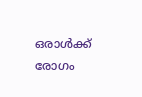ഒരാൾക്ക് രോഗം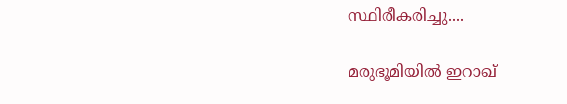സ്ഥിരീകരിച്ചു....

മരുഭൂമിയില്‍ ഇറാഖ്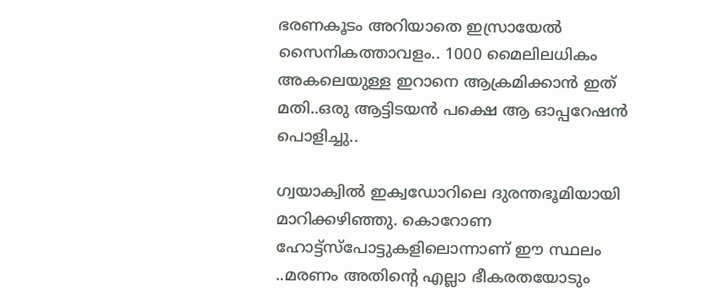ഭരണകൂടം അറിയാതെ ഇസ്രായേല്‍ സൈനികത്താവളം.. 1000 മൈലിലധികം അകലെയുള്ള ഇറാനെ ആക്രമിക്കാൻ ഇത് മതി..ഒരു ആട്ടിടയൻ പക്ഷെ ആ ഓപ്പറേഷൻ പൊളിച്ചു..

ഗ്വയാക്വിൽ ഇക്വഡോറിലെ ദുരന്തഭൂമിയായി മാറിക്കഴിഞ്ഞു. കൊറോണ ഹോട്ട്സ്പോട്ടുകളിലൊന്നാണ് ഈ സ്ഥലം ..മരണം അതിന്റെ എല്ലാ ഭീകരതയോടും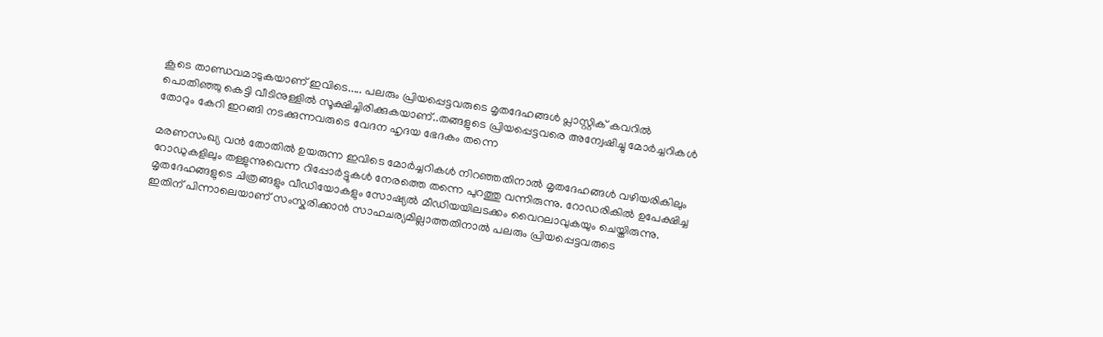കൂടെ താണ്ഡവമാടുകയാണ് ഇവിടെ..... പലരും പ്രിയപ്പെട്ടവരുടെ മൃതദേഹങ്ങൾ പ്ലാസ്റ്റിക് കവറിൽ പൊതിഞ്ഞു കെട്ടി വീടിനുള്ളിൽ സൂക്ഷിച്ചിരിക്കുകയാണ്..തങ്ങളുടെ പ്രിയപ്പെട്ടവരെ അന്വേഷിച്ചു മോർച്ചറികൾ തോറും കേറി ഇറങ്ങി നടക്കുന്നവരുടെ വേദന ഹൃദയ ഭേദകം തന്നെ

മരണസംഖ്യ വൻ തോതിൽ ഉയരുന്ന ഇവിടെ മോർച്ചറികൾ നിറഞ്ഞതിനാൽ മൃതദേഹങ്ങൾ വഴിയരികിലും റോഡുകളിലും തള്ളുന്നുവെന്ന റിപ്പോർട്ടുകൾ നേരത്തെ തന്നെ പുറത്തു വന്നിരുന്നു. റോഡരികിൽ ഉപേക്ഷിച്ച മൃതദേഹങ്ങളുടെ ചിത്രങ്ങളും വീഡിയോകളും സോഷ്യൽ മീഡിയയിലടക്കം വൈറലാവുകയും ചെയ്തിരുന്നു. ഇതിന് പിന്നാലെയാണ് സംസ്കരിക്കാന്‍ സാഹചര്യമില്ലാത്തതിനാൽ പലരും പ്രിയപ്പെട്ടവരുടെ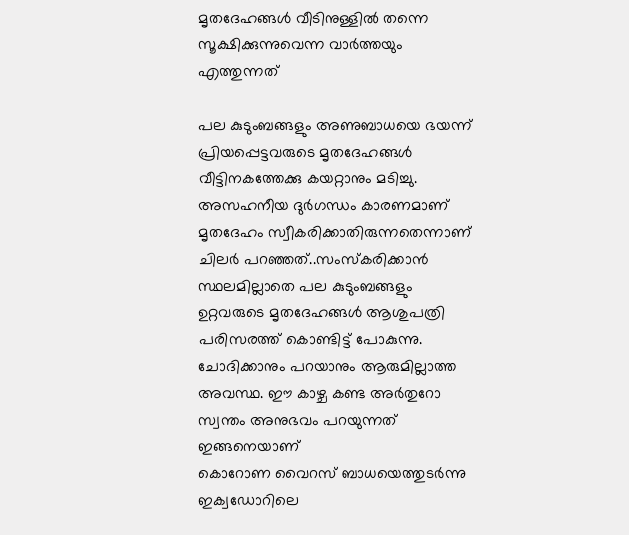മൃതദേഹങ്ങൾ വീടിനുള്ളിൽ തന്നെ സൂക്ഷിക്കുന്നുവെന്ന വാർത്തയും എത്തുന്നത്

പല കുടുംബങ്ങളും അണുബാധയെ ഭയന്ന് പ്രിയപ്പെട്ടവരുടെ മൃതദേഹങ്ങൾ വീട്ടിനകത്തേക്കു കയറ്റാനും മടിച്ചു. അസഹനീയ ദുർഗന്ധം കാരണമാണ് മൃതദേഹം സ്വീകരിക്കാതിരുന്നതെന്നാണ് ചിലർ പറഞ്ഞത്..സംസ്കരിക്കാൻ സ്ഥലമില്ലാതെ പല കുടുംബങ്ങളും ഉറ്റവരുടെ മൃതദേഹങ്ങൾ ആശുപത്രി പരിസരത്ത് കൊണ്ടിട്ട് പോകുന്നു. ചോദിക്കാനും പറയാനും ആരുമില്ലാത്ത അവസ്ഥ. ഈ കാഴ്ച കണ്ട അർതുറോ സ്വന്തം അനുഭവം പറയുന്നത് ഇങ്ങനെയാണ്
കൊറോണ വൈറസ് ബാധയെത്തുടർന്നു ഇക്വഡോറിലെ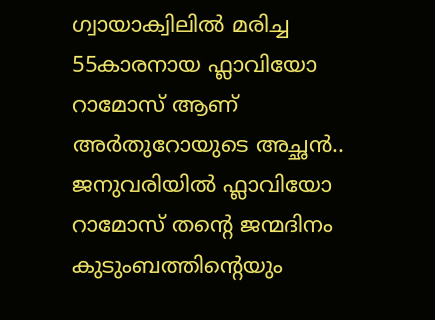ഗ്വായാക്വിലിൽ മരിച്ച 55കാരനായ ഫ്ലാവിയോ റാമോസ് ആണ് അർതുറോയുടെ അച്ഛൻ.. ജനുവരിയിൽ ഫ്ലാവിയോ റാമോസ് തന്റെ ജന്മദിനം കുടുംബത്തിന്റെയും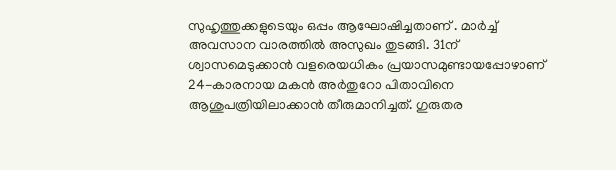സുഹൃത്തുക്കളുടെയും ഒപ്പം ആഘോഷിച്ചതാണ് . മാർച്ച് അവസാന വാരത്തിൽ അസുഖം തുടങ്ങി. 31ന് ശ്വാസമെടുക്കാൻ വളരെയധികം പ്രയാസമുണ്ടായപ്പോഴാണ് 24-കാരനായ മകൻ അർതുറോ പിതാവിനെ ആശുപത്രിയിലാക്കാൻ തീരുമാനിച്ചത്. ഗുരുതര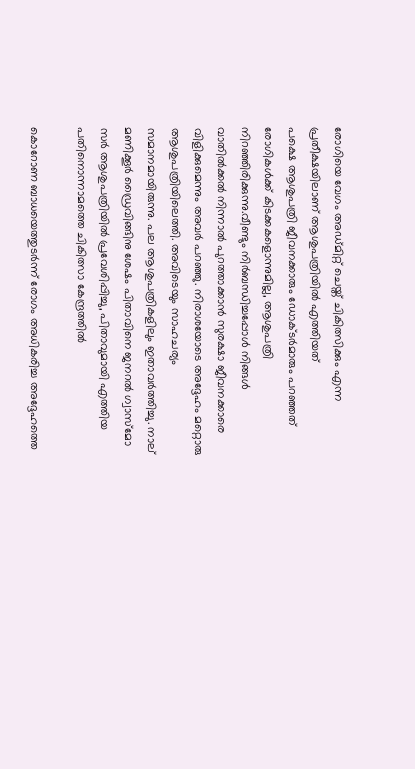രോഗിയെ വേഗം അഡ്മിറ്റ് ചെയ്ത് ചികിത്സിക്കും എന്ന പ്രതീക്ഷയിലാണ് ആശുപത്രിയിൽ എത്തിയത്
പക്ഷെ ആശുപത്രി ജീവനക്കാരും ഡോക്ടർമാരും പറഞ്ഞത് രോഗികൾക്ക് കിടക്കകളൊന്നുമില്ല, ആശുപത്രി നിറഞ്ഞിരിക്കുന്നു.വീണ്ടും നിർബന്ധിച്ചപ്പോൾ നിങ്ങൾ വാതിൽക്കൽ നിന്നാൽ പുറത്താക്കാൻ സുരക്ഷാ ജീവനക്കാരെ വിളിക്കുമെന്നും അവർ പറഞ്ഞു. നിരാശയോടെ അദ്ദേഹം മറ്റൊരു ആശുപത്രിയിലെത്തി. അവിടെയും സാഹചര്യം സമാനമായിരുന്നു. പല ആശുപത്രികളിലും ഇതാവർത്തിച്ചു. നാല് മണിക്കൂർ ഡ്രൈവിങ്ങിനു ശേഷം പിതാവിനെ ജനറൽ ഗ്വാസ്മോ സർ ആശുപത്രിയിൽ പ്രവേശിപ്പിച്ചു, പിതാവുമായി എത്തിയ പതിനൊന്നാമത്തെ ചികിത്സാ കേന്ദ്രത്തിൽ

കൊറോണ ബാധയെത്തുടർന്ന് രോഗം അധികരിച്ച അദ്ദേഹത്തെ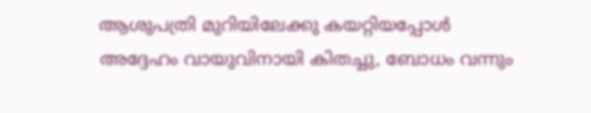ആശുപത്രി മുറിയിലേക്കു കയറ്റിയപ്പോൾ അദ്ദേഹം വായുവിനായി കിതച്ചു, ബോധം വന്നും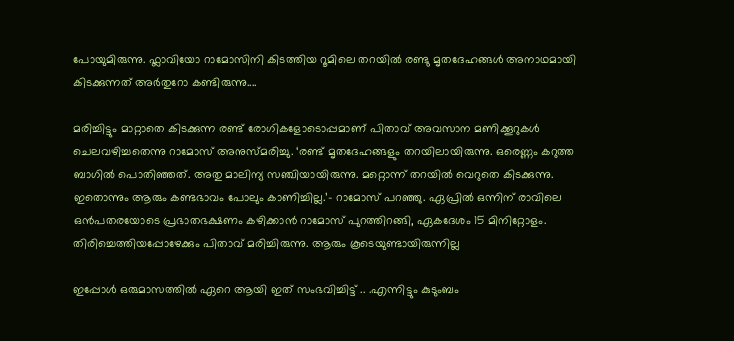പോയുമിരുന്നു. ഫ്ലാവിയോ റാമോസിനി കിടത്തിയ റൂമിലെ തറയിൽ രണ്ടു മൃതദേഹങ്ങൾ അനാഥമായി കിടക്കുന്നത് അർതുറോ കണ്ടിരുന്നു....

മരിച്ചിട്ടും മാറ്റാതെ കിടക്കുന്ന രണ്ട് രോഗികളോടൊപ്പമാണ് പിതാവ് അവസാന മണിക്കൂറുകൾ ചെലവഴിച്ചതെന്നു റാമോസ് അനുസ്മരിച്ചു. ‘രണ്ട് മൃതദേഹങ്ങളും തറയിലായിരുന്നു. ഒരെണ്ണം കറുത്ത ബാഗിൽ പൊതിഞ്ഞത്. അതു മാലിന്യ സഞ്ചിയായിരുന്നു. മറ്റൊന്ന് തറയിൽ വെറുതെ കിടക്കുന്നു. ഇതൊന്നും ആരും കണ്ടഭാവം പോലും കാണിച്ചില്ല.’– റാമോസ് പറഞ്ഞു. ഏപ്രിൽ ഒന്നിന് രാവിലെ ഒൻപതരയോടെ പ്രഭാതഭക്ഷണം കഴിക്കാൻ റാമോസ് പുറത്തിറങ്ങി, ഏകദേശം 15 മിനിറ്റോളം. തിരിച്ചെത്തിയപ്പോഴേക്കും പിതാവ് മരിച്ചിരുന്നു. ആരും കൂടെയുണ്ടായിരുന്നില്ല

ഇപ്പോൾ ഒരുമാസത്തിൽ ഏറെ ആയി ഇത് സംഭവിച്ചിട്ട് .. .എന്നിട്ടും കുടുംബം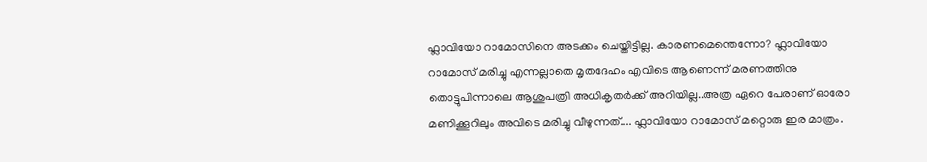ഫ്ലാവിയോ റാമോസിനെ അടക്കം ചെയ്തിട്ടില്ല. കാരണമെന്തെന്നോ? ഫ്ലാവിയോ റാമോസ് മരിച്ചു എന്നല്ലാതെ മൃതദേഹം എവിടെ ആണെന്ന് മരണത്തിനു തൊട്ടുപിന്നാലെ ആശുപത്രി അധികൃതർക്ക് അറിയില്ല..അത്ര ഏറെ പേരാണ് ഓരോ മണിക്കൂറിലും അവിടെ മരിച്ചു വീഴുന്നത്.... ഫ്ലാവിയോ റാമോസ് മറ്റൊരു ഇര മാത്രം.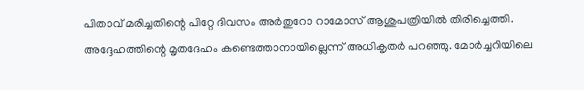പിതാവ് മരിച്ചതിന്റെ പിറ്റേ ദിവസം അർതുറോ റാമോസ് ആശുപത്രിയിൽ തിരിച്ചെത്തി. അദ്ദേഹത്തിന്റെ മൃതദേഹം കണ്ടെത്താനായില്ലെന്ന് അധികൃതർ പറഞ്ഞു. മോർച്ചറിയിലെ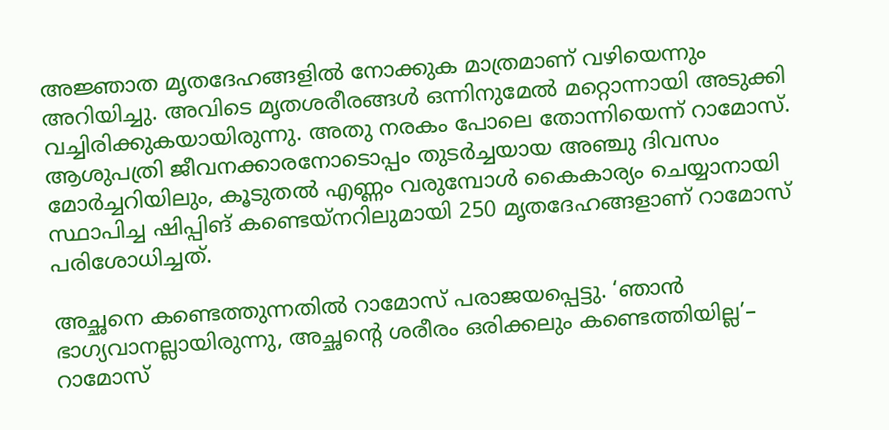അജ്ഞാത മൃതദേഹങ്ങളിൽ നോക്കുക മാത്രമാണ് വഴിയെന്നും അറിയിച്ചു. അവിടെ മൃതശരീരങ്ങൾ ഒന്നിനുമേൽ മറ്റൊന്നായി അടുക്കി വച്ചിരിക്കുകയായിരുന്നു. അതു നരകം പോലെ തോന്നിയെന്ന് റാമോസ്. ആശുപത്രി ജീവനക്കാരനോടൊപ്പം തുടർച്ചയായ അഞ്ചു ദിവസം മോർച്ചറിയിലും, കൂടുതൽ എണ്ണം വരുമ്പോൾ കൈകാര്യം ചെയ്യാനായി സ്ഥാപിച്ച ഷിപ്പിങ് കണ്ടെയ്നറിലുമായി 250 മൃതദേഹങ്ങളാണ് റാമോസ് പരിശോധിച്ചത്.

അച്ഛനെ കണ്ടെത്തുന്നതിൽ റാമോസ് പരാജയപ്പെട്ടു. ‘ഞാൻ ഭാഗ്യവാനല്ലായിരുന്നു, അച്ഛന്റെ ശരീരം ഒരിക്കലും കണ്ടെത്തിയില്ല’– റാമോസ്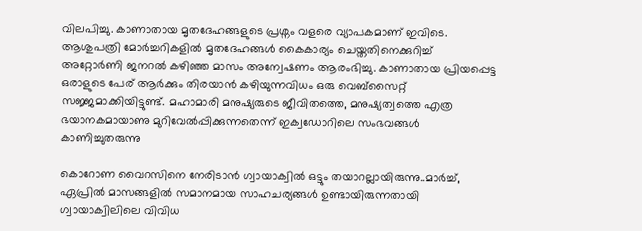വിലപിച്ചു. കാണാതായ മൃതദേഹങ്ങളുടെ പ്രശ്നം വളരെ വ്യാപകമാണ്‌ ഇവിടെ. ആശുപത്രി മോർച്ചറികളിൽ മൃതദേഹങ്ങൾ‌ കൈകാര്യം ചെയ്തതിനെക്കുറിച്ച് അറ്റോർണി ജനറൽ കഴിഞ്ഞ മാസം അന്വേഷണം ആരംഭിച്ചു. കാണാതായ പ്രിയപ്പെട്ട ഒരാളുടെ പേര് ആർക്കും തിരയാൻ കഴിയുന്നവിധം ഒരു വെബ്സൈറ്റ് സജ്ജമാക്കിയിട്ടുണ്ട്. മഹാമാരി മനുഷ്യരുടെ ജീവിതത്തെ, മനുഷ്യത്വത്തെ എത്ര ഭയാനകമായാണു മുറിവേൽപ്പിക്കുന്നതെന്ന് ഇക്വഡോറിലെ സംഭവങ്ങൾ കാണിച്ചുതരുന്നു

കൊറോണ വൈറസിനെ നേരിടാൻ ഗ്വായാക്വിൽ ഒട്ടും തയാറല്ലായിരുന്നു..മാർച്ച്, ഏപ്രിൽ മാസങ്ങളിൽ സമാനമായ സാഹചര്യങ്ങൾ ഉണ്ടായിരുന്നതായി ഗ്വായാക്വിലിലെ വിവിധ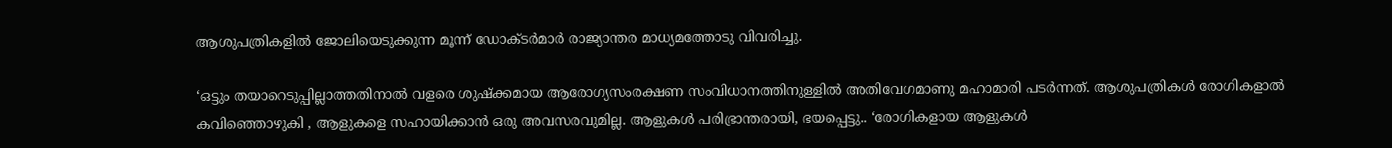ആശുപത്രികളിൽ ജോലിയെടുക്കുന്ന മൂന്ന് ഡോക്ടർമാർ രാജ്യാന്തര മാധ്യമത്തോടു വിവരിച്ചു.

‘ഒട്ടും തയാറെടുപ്പില്ലാത്തതിനാൽ വളരെ ശുഷ്ക്കമായ ആരോഗ്യസംരക്ഷണ സംവിധാനത്തിനുള്ളിൽ അതിവേഗമാണു മഹാമാരി പടർന്നത്. ആശുപത്രികൾ രോഗികളാൽ കവിഞ്ഞൊഴുകി , ആളുകളെ സഹായിക്കാൻ ഒരു അവസരവുമില്ല. ആളുകൾ പരിഭ്രാന്തരായി, ഭയപ്പെട്ടു.. ‘രോഗികളായ ആളുകൾ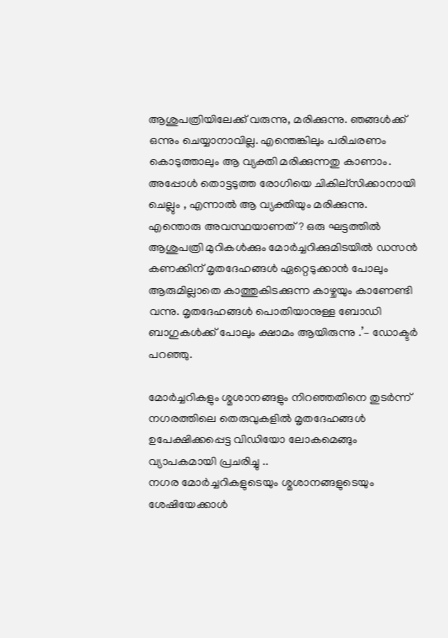ആശുപത്രിയിലേക്ക് വരുന്നു, മരിക്കുന്നു. ഞങ്ങൾക്ക് ഒന്നും ചെയ്യാനാവില്ല. എന്തെങ്കിലും പരിചരണം കൊടുത്താലും ആ വ്യക്തി മരിക്കുന്നതു കാണാം. അപ്പോൾ തൊട്ടടുത്ത രോഗിയെ ചികില്സിക്കാനായി ചെല്ലും , എന്നാൽ ആ വ്യക്തിയും മരിക്കുന്നു. എന്തൊരു അവസ്ഥയാണത്? ഒരു ഘട്ടത്തിൽ ആശുപത്രി മുറികൾക്കും മോർച്ചറിക്കുമിടയിൽ ഡസൻ കണക്കിന് മൃതദേഹങ്ങൾ ഏറ്റെടുക്കാൻ പോലും ആരുമില്ലാതെ കാത്തുകിടക്കുന്ന കാഴ്ചയും കാണേണ്ടി വന്നു. മൃതദേഹങ്ങൾ പൊതിയാനുള്ള ബോഡി ബാഗുകൾക്ക് പോലും ക്ഷാമം ആയിരുന്നു .’– ഡോക്ടർ പറഞ്ഞു.

മോർച്ചറികളും ശ്മശാനങ്ങളും നിറഞ്ഞതിനെ തുടർന്ന് നഗരത്തിലെ തെരുവുകളിൽ മൃതദേഹങ്ങൾ ഉപേക്ഷിക്കപ്പെട്ട വിഡിയോ ലോകമെങ്ങും വ്യാപകമായി പ്രചരിച്ചു ..
നഗര മോർച്ചറികളുടെയും ശ്മശാനങ്ങളുടെയും ശേഷിയേക്കാൾ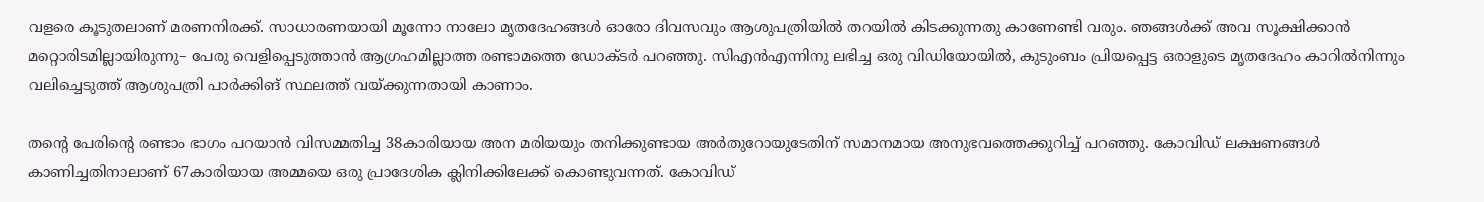വളരെ കൂടുതലാണ് മരണനിരക്ക്. സാധാരണയായി മൂന്നോ നാലോ മൃതദേഹങ്ങൾ ഓരോ ദിവസവും ആശുപത്രിയിൽ തറയിൽ കിടക്കുന്നതു കാണേണ്ടി വരും. ഞങ്ങൾക്ക് അവ സൂക്ഷിക്കാൻ മറ്റൊരിടമില്ലായിരുന്നു– പേരു വെളിപ്പെടുത്താൻ ആഗ്രഹമില്ലാത്ത രണ്ടാമത്തെ ഡോക്ടർ പറഞ്ഞു. സി‌എൻ‌എന്നിനു‌ ലഭിച്ച ഒരു വിഡിയോയിൽ‌, കുടുംബം പ്രിയപ്പെട്ട ഒരാളുടെ മൃതദേഹം കാറിൽ‌നിന്നും വലിച്ചെടുത്ത് ആശുപത്രി പാർക്കിങ് സ്ഥലത്ത് വയ്ക്കുന്നതായി കാണാം.

തന്റെ പേരിന്റെ രണ്ടാം ഭാഗം പറയാൻ വിസമ്മതിച്ച 38കാരിയായ അന മരിയയും തനിക്കുണ്ടായ അർതുറോയുടേതിന് സമാനമായ അനുഭവത്തെക്കുറിച്ച് പറഞ്ഞു. കോവിഡ് ലക്ഷണങ്ങൾ കാണിച്ചതിനാലാണ് 67കാരിയായ അമ്മയെ ഒരു പ്രാദേശിക ക്ലിനിക്കിലേക്ക് കൊണ്ടുവന്നത്. കോവിഡ്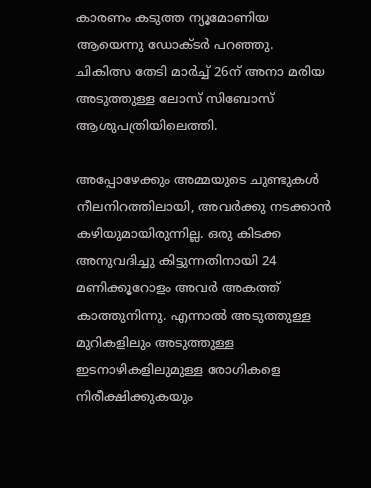കാരണം കടുത്ത ന്യൂമോണിയ ആയെന്നു ഡോക്ടർ പറഞ്ഞു. ചികിത്സ തേടി മാർച്ച് 26ന് അനാ മരിയ അടുത്തുള്ള ലോസ് സിബോസ് ആശുപത്രിയിലെത്തി.

അപ്പോഴേക്കും അമ്മയുടെ ചുണ്ടുകൾ നീലനിറത്തിലായി, അവർ‌ക്കു നടക്കാൻ കഴിയുമായിരുന്നില്ല. ഒരു കിടക്ക അനുവദിച്ചു കിട്ടുന്നതിനായി 24 മണിക്കൂറോളം അവർ അകത്ത് കാത്തുനിന്നു. എന്നാൽ അടുത്തുള്ള മുറികളിലും അടുത്തുള്ള ഇടനാഴികളിലുമുള്ള രോഗികളെ നിരീക്ഷിക്കുകയും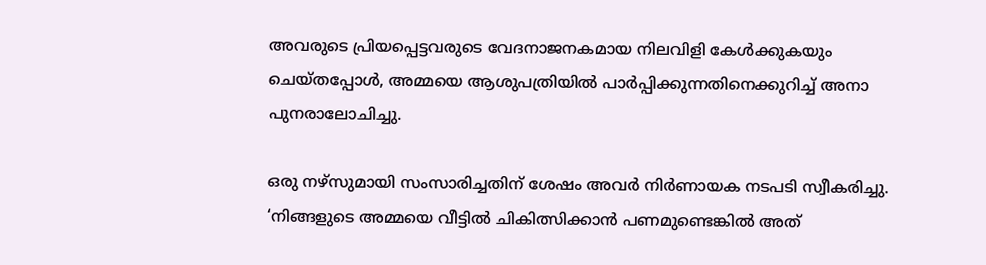അവരുടെ പ്രിയപ്പെട്ടവരുടെ വേദനാജനകമായ നിലവിളി കേൾക്കുകയും ചെയ്തപ്പോൾ, അമ്മയെ ആശുപത്രിയിൽ പാർപ്പിക്കുന്നതിനെക്കുറിച്ച് അനാ പുനരാലോചിച്ചു.

ഒരു നഴ്സുമായി സംസാരിച്ചതിന് ശേഷം അവർ നിർണായക നടപടി സ്വീകരിച്ചു. ‘നിങ്ങളുടെ അമ്മയെ വീട്ടിൽ ചികിത്സിക്കാൻ പണമുണ്ടെങ്കിൽ അത്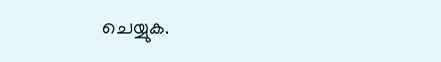ചെയ്യുക.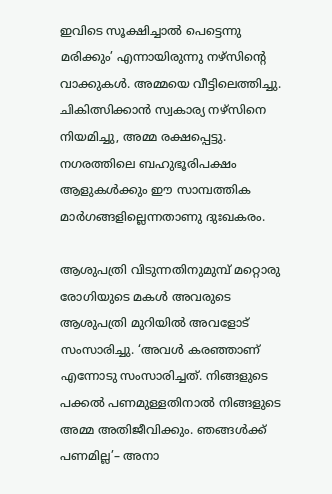ഇവിടെ സൂക്ഷിച്ചാൽ പെട്ടെന്നു മരിക്കും’ എന്നായിരുന്നു നഴ്സിന്റെ വാക്കുകൾ. അമ്മയെ വീട്ടിലെത്തിച്ചു. ചികിത്സിക്കാൻ സ്വകാര്യ നഴ്സിനെ നിയമിച്ചു, അമ്മ രക്ഷപ്പെട്ടു. നഗരത്തിലെ ബഹുഭൂരിപക്ഷം ആളുകൾക്കും ഈ സാമ്പത്തിക മാർഗങ്ങളില്ലെന്നതാണു ദുഃഖകരം.

ആശുപത്രി വിടുന്നതിനുമുമ്പ് മറ്റൊരു രോഗിയുടെ മകൾ അവരുടെ ആശുപത്രി മുറിയിൽ അവളോട് സംസാരിച്ചു. ‘അവൾ കരഞ്ഞാണ് എന്നോടു സംസാരിച്ചത്. നിങ്ങളുടെ പക്കൽ പണമുള്ളതിനാൽ നിങ്ങളുടെ അമ്മ അതിജീവിക്കും. ഞങ്ങൾക്ക് പണമില്ല’– അനാ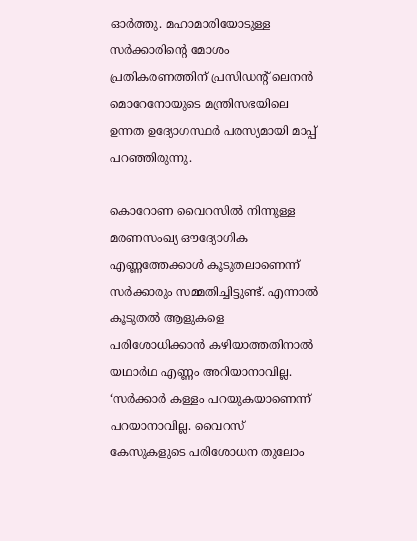ഓർത്തു. മഹാമാരിയോടുള്ള സർക്കാരിന്റെ മോശം പ്രതികരണത്തിന് പ്രസിഡന്റ് ലെനൻ മൊറേനോയുടെ മന്ത്രിസഭയിലെ ഉന്നത ഉദ്യോഗസ്ഥർ പരസ്യമായി മാപ്പ് പറഞ്ഞിരുന്നു.

കൊറോണ വൈറസിൽ നിന്നുള്ള മരണസംഖ്യ ഔദ്യോഗിക എണ്ണത്തേക്കാൾ കൂടുതലാണെന്ന് സർക്കാരും സമ്മതിച്ചിട്ടുണ്ട്. എന്നാൽ കൂടുതൽ ആളുകളെ പരിശോധിക്കാൻ കഴിയാത്തതിനാൽ യഥാർഥ എണ്ണം അറിയാനാവില്ല. ‘സർക്കാർ കള്ളം പറയുകയാണെന്ന് പറയാനാവില്ല. വൈറസ് കേസുകളുടെ പരിശോധന തുലോം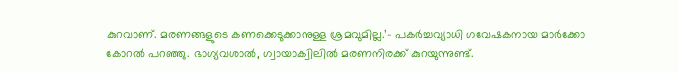കുറവാണ്. മരണങ്ങളുടെ കണക്കെടുക്കാനുള്ള ശ്രമവുമില്ല.’– പകർച്ചവ്യാധി ഗവേഷകനായ മാർക്കോ കോറൽ പറഞ്ഞു. ഭാഗ്യവശാൽ, ഗ്വായാക്വിലിൽ മരണനിരക്ക് കുറയുന്നുണ്ട്.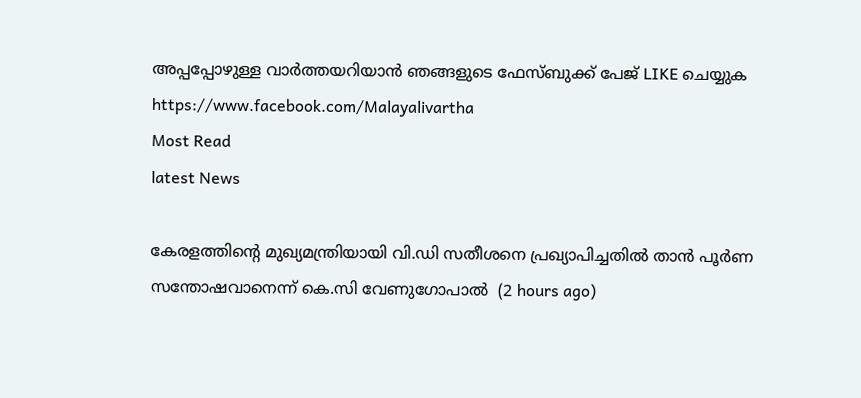അപ്പപ്പോഴുള്ള വാര്‍ത്തയറിയാന്‍ ഞങ്ങളുടെ ഫേസ്‌ബുക്ക്‌ പേജ് LIKE ചെയ്യുക
https://www.facebook.com/Malayalivartha
Most Read
latest News

കേരളത്തിന്‍റെ മുഖ്യമന്ത്രിയായി വി.ഡി സതീശനെ പ്രഖ്യാപിച്ചതിൽ താൻ പൂര്‍ണ സന്തോഷവാനെന്ന് കെ.സി വേണുഗോപാൽ  (2 hours ago)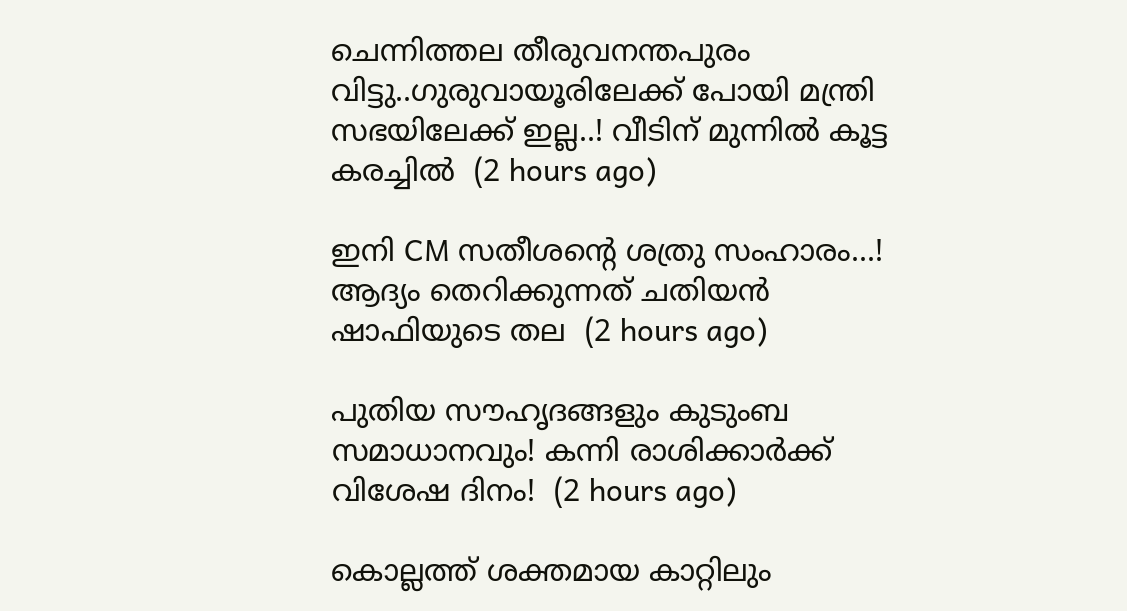ചെന്നിത്തല തീരുവനന്തപുരം വിട്ടു..ഗുരുവായൂരിലേക്ക് പോയി മന്ത്രി സഭയിലേക്ക് ഇല്ല..! വീടിന് മുന്നിൽ കൂട്ട കരച്ചിൽ  (2 hours ago)

ഇനി CM സതീശന്റെ ശത്രു സംഹാരം...! ആദ്യം തെറിക്കുന്നത് ചതിയൻ ഷാഫിയുടെ തല  (2 hours ago)

പുതിയ സൗഹൃദങ്ങളും കുടുംബ സമാധാനവും! കന്നി രാശിക്കാർക്ക് വിശേഷ ദിനം!  (2 hours ago)

കൊല്ലത്ത് ശക്തമായ കാറ്റിലും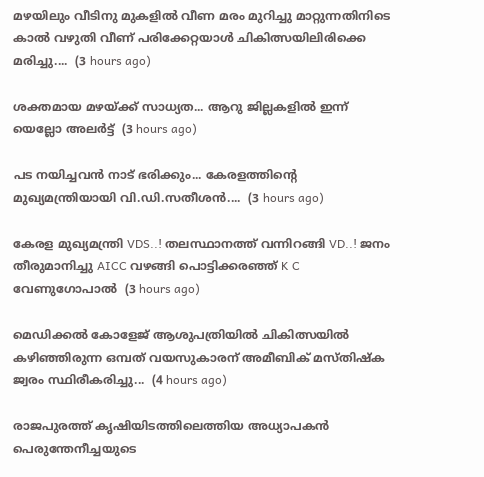മഴയിലും വീടിനു മുകളിൽ വീണ മരം മുറിച്ചു മാറ്റുന്നതിനിടെ കാൽ വഴുതി വീണ് പരിക്കേറ്റയാൾ ചികിത്സയിലിരിക്കെ മരിച്ചു....  (3 hours ago)

ശക്തമായ മഴയ്ക്ക് സാധ്യത... ആറു ജില്ലകളില്‍ ഇന്ന് യെല്ലോ അലർട്ട്  (3 hours ago)

പട നയിച്ചവൻ നാട് ഭരിക്കും... കേരളത്തിന്റെ മുഖ്യമന്ത്രിയായി വി.ഡി.സതീശൻ....  (3 hours ago)

കേരള മുഖ്യമന്ത്രി VDS..! തലസ്ഥാനത്ത് വന്നിറങ്ങി VD..! ജനം തീരുമാനിച്ചു AICC വഴങ്ങി പൊട്ടിക്കരഞ്ഞ് K C വേണുഗോപാൽ  (3 hours ago)

മെഡിക്കൽ കോളേജ് ആശുപത്രിയിൽ ചികിത്സയിൽ കഴിഞ്ഞിരുന്ന ഒമ്പത് വയസുകാരന് അമീബിക് മസ്‌തിഷ്‌ക ജ്വരം സ്ഥിരീകരിച്ചു...  (4 hours ago)

രാജപുരത്ത് കൃഷിയിടത്തിലെത്തിയ അധ്യാപകൻ പെരുന്തേനീച്ചയുടെ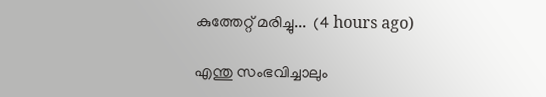കുത്തേറ്റ് മരിച്ചു...  (4 hours ago)

എന്തു സംഭവിച്ചാലും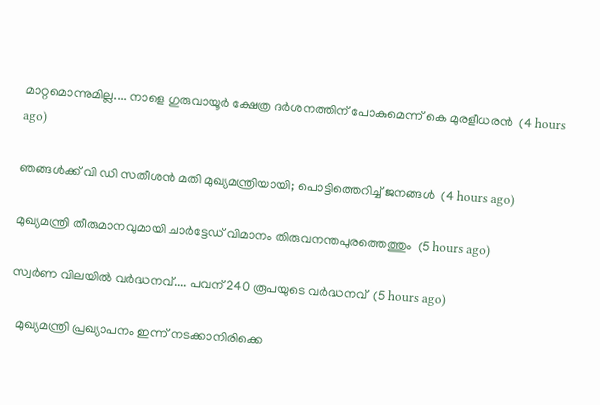മാറ്റമൊന്നുമില്ല.... നാളെ ഗുരുവായൂർ ക്ഷേത്ര ദർശനത്തിന് പോകുമെന്ന് കെ മുരളീധരൻ  (4 hours ago)

ഞങ്ങൾക്ക് വി ഡി സതീശൻ മതി മുഖ്യമന്ത്രിയായി; പൊട്ടിത്തെറിച്ച് ജനങ്ങൾ  (4 hours ago)

മുഖ്യമന്ത്രി തീരുമാനവുമായി ചാർട്ടേഡ് വിമാനം തിരുവനന്തപുരത്തെത്തും  (5 hours ago)

സ്വര്‍ണ വിലയില്‍ വർദ്ധനവ്.... പവന് 240 രൂപയുടെ വർദ്ധനവ്  (5 hours ago)

  മുഖ്യമന്ത്രി പ്രഖ്യാപനം ഇന്ന് നടക്കാനിരിക്കെ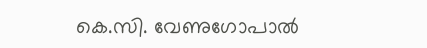കെ.സി. വേണുഗോപാൽ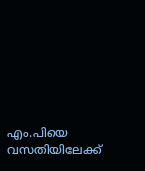എം.പിയെ വസതിയിലേക്ക്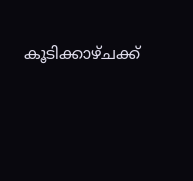കൂടിക്കാഴ്ചക്ക്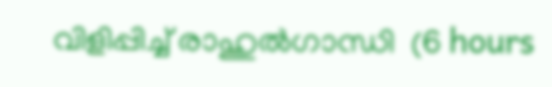വിളിപ്പിച്ച് രാഹുൽഗാന്ധി  (6 hours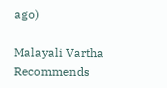ago)

Malayali Vartha Recommends